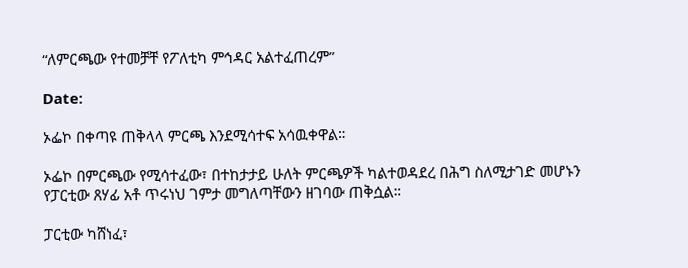“ለምርጫው የተመቻቸ የፖለቲካ ምኅዳር አልተፈጠረም”

Date:

ኦፌኮ በቀጣዩ ጠቅላላ ምርጫ እንደሚሳተፍ አሳዉቀዋል።

ኦፌኮ በምርጫው የሚሳተፈው፣ በተከታታይ ሁለት ምርጫዎች ካልተወዳደረ በሕግ ስለሚታገድ መሆኑን የፓርቲው ጸሃፊ አቶ ጥሩነህ ገምታ መግለጣቸውን ዘገባው ጠቅሷል።

ፓርቲው ካሸነፈ፣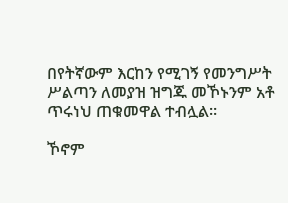በየትኛውም እርከን የሚገኝ የመንግሥት ሥልጣን ለመያዝ ዝግጁ መኾኑንም አቶ ጥሩነህ ጠቁመዋል ተብሏል።

ኾኖም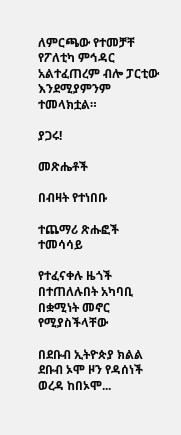ለምርጫው የተመቻቸ የፖለቲካ ምኅዳር አልተፈጠረም ብሎ ፓርቲው እንደሚያምንም ተመላክቷል።

ያጋሩ!

መጽሔቶች

በብዛት የተነበቡ

ተጨማሪ ጽሑፎች
ተመሳሳይ

የተፈናቀሉ ዜጎች በተጠለሉበት አካባቢ በቋሚነት መኖር የሚያስችላቸው

በደቡብ ኢትዮጵያ ክልል ደቡብ ኦሞ ዞን የዳሰነች ወረዳ ከበኦሞ...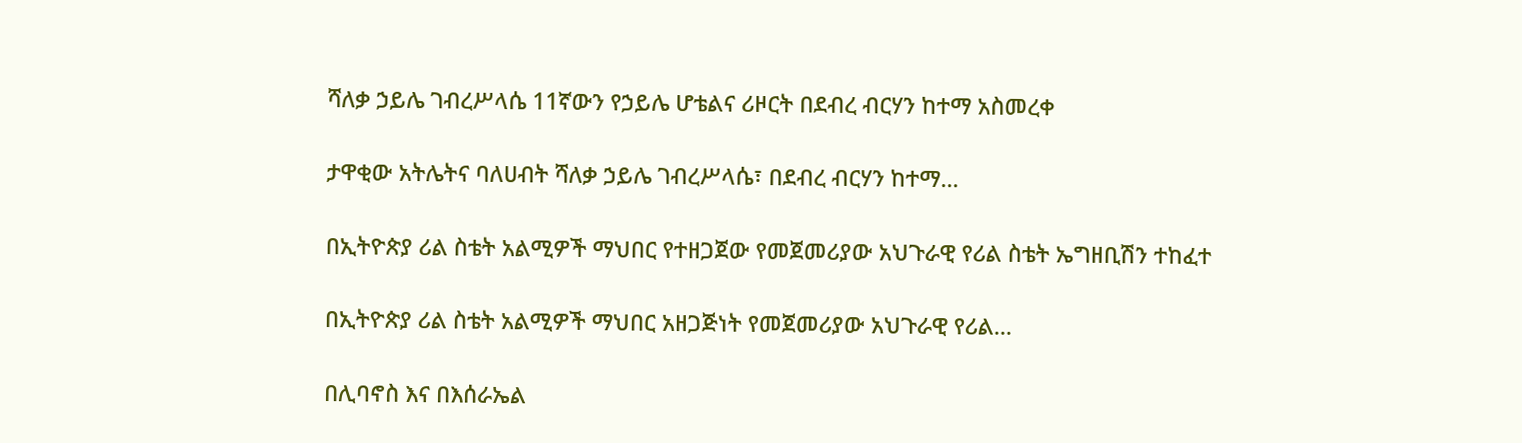ሻለቃ ኃይሌ ገብረሥላሴ 11ኛውን የኃይሌ ሆቴልና ሪዞርት በደብረ ብርሃን ከተማ አስመረቀ

ታዋቂው አትሌትና ባለሀብት ሻለቃ ኃይሌ ገብረሥላሴ፣ በደብረ ብርሃን ከተማ...

በኢትዮጵያ ሪል ስቴት አልሚዎች ማህበር የተዘጋጀው የመጀመሪያው አህጉራዊ የሪል ስቴት ኤግዘቢሽን ተከፈተ

በኢትዮጵያ ሪል ስቴት አልሚዎች ማህበር አዘጋጅነት የመጀመሪያው አህጉራዊ የሪል...

በሊባኖስ እና በእሰራኤል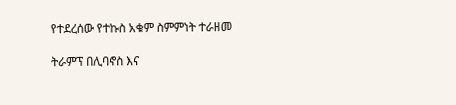የተደረሰው የተኩስ አቁም ስምምነት ተራዘመ

ትራምፕ በሊባኖስ እና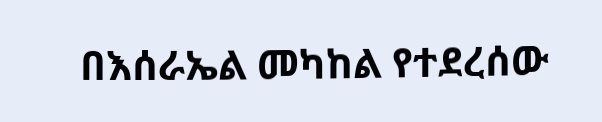በእሰራኤል መካከል የተደረሰው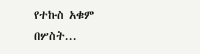የተኩስ አቁም በሦስት...